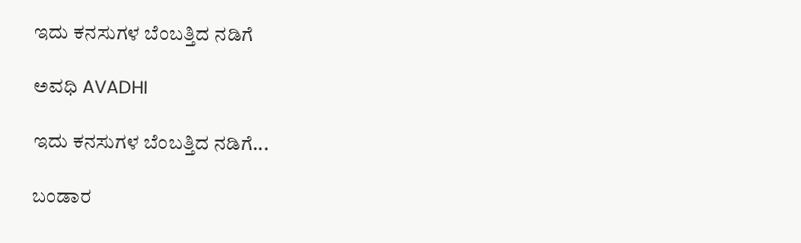ಇದು ಕನಸುಗಳ ಬೆಂಬತ್ತಿದ ನಡಿಗೆ‍

ಅವಧಿ AVADHI

ಇದು ಕನಸುಗಳ ಬೆಂಬತ್ತಿದ ನಡಿಗೆ...

ಬಂಡಾರ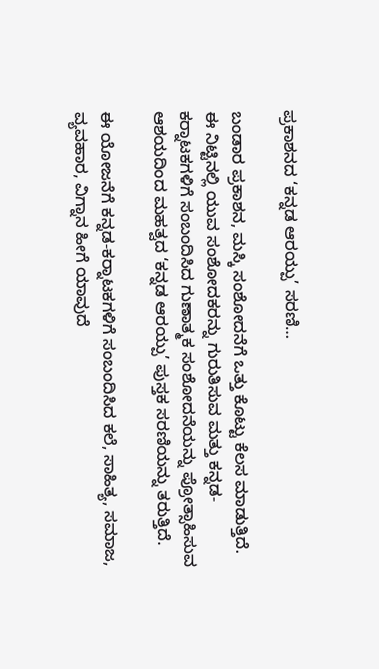ಪ್ರಕಾಶನದ ‘ಕನ್ನಡ ಆರಯ್ಪು’ ಸರಣಿ…

ಬಂಡಾರ ಪ್ರಕಾಶನ, ಮಸ್ಕಿ ಸಂಶೋದನೆಗೆ ಒತ್ತು ಕೊಟ್ಟು ಕೆಲಸ ಮಾಡುತ್ತಿದೆ. ಈ ನಿಟ್ಟಿನಲ್ಲಿ ಯುವ ಸಂಶೋದಕರನ್ನು ಗುರುತಿಸುವ ಮತ್ತು ಕನ್ನಡ-ಕರ‍್ನಾಟಕಗಳಿಗೆ ಸಂಬಂದಿಸಿದ ಗುಣಾತ್ಮಕ ಸಂಶೋದನೆಯನ್ನು ಪ್ರೋತ್ಸಾಹಿಸುವ ಆಶಯದಿಂದ ಮಹತ್ವದ ‘ಕನ್ನಡ ಆರಯ್ಪು’ ಪುಸ್ತಕ ಸರಣಿಯನ್ನು ತರುತ್ತಿದೆ.

ಈ ಯೋಜನೆಗೆ ಕನ್ನಡ-ಕರ‍್ನಾಟಕಗಳಿಗೆ ಸಂಬಂದಿಸಿದ ಕಲೆ, ಸಾಹಿತ್ಯ, ಸಮಾಜ, ವ್ಯವಹಾರ, ವಿಗ್ನಾನ ಹೀಗೆ ಯಾವುದೆ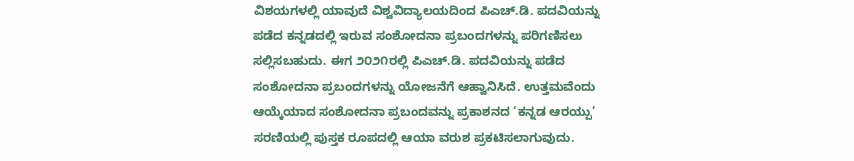ವಿಶಯಗಳಲ್ಲಿ ಯಾವುದೆ ವಿಶ್ವವಿದ್ಯಾಲಯದಿಂದ ಪಿಎಚ್.ಡಿ. ಪದವಿಯನ್ನು ಪಡೆದ ಕನ್ನಡದಲ್ಲಿ ಇರುವ ಸಂಶೋದನಾ ಪ್ರಬಂದಗಳನ್ನು ಪರಿಗಣಿಸಲು ಸಲ್ಲಿಸಬಹುದು. ಈಗ ೨೦೨೧ರಲ್ಲಿ ಪಿಎಚ್.ಡಿ. ಪದವಿಯನ್ನು ಪಡೆದ ಸಂಶೋದನಾ ಪ್ರಬಂದಗಳನ್ನು ಯೋಜನೆಗೆ ಆಹ್ವಾನಿಸಿದೆ. ಉತ್ತಮವೆಂದು ಆಯ್ಕೆಯಾದ ಸಂಶೋದನಾ ಪ್ರಬಂದವನ್ನು ಪ್ರಕಾಶನದ ‘ಕನ್ನಡ ಆರಯ್ಪು’ ಸರಣಿಯಲ್ಲಿ ಪುಸ್ತಕ ರೂಪದಲ್ಲಿ ಆಯಾ ವರುಶ ಪ್ರಕಟಿಸಲಾಗುವುದು.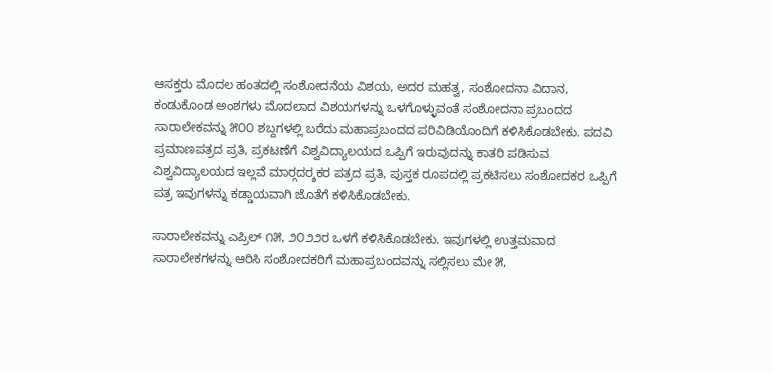ಆಸಕ್ತರು ಮೊದಲ ಹಂತದಲ್ಲಿ ಸಂಶೋದನೆಯ ವಿಶಯ, ಅದರ ಮಹತ್ವ, ಸಂಶೋದನಾ ವಿದಾನ, ಕಂಡುಕೊಂಡ ಅಂಶಗಳು ಮೊದಲಾದ ವಿಶಯಗಳನ್ನು ಒಳಗೊಳ್ಳುವಂತೆ ಸಂಶೋದನಾ ಪ್ರಬಂದದ ಸಾರಾಲೇಕವನ್ನು ೫೦೦ ಶಬ್ದಗಳಲ್ಲಿ ಬರೆದು ಮಹಾಪ್ರಬಂದದ ಪರಿವಿಡಿಯೊಂದಿಗೆ ಕಳಿಸಿಕೊಡಬೇಕು. ಪದವಿ ಪ್ರಮಾಣಪತ್ರದ ಪ್ರತಿ, ಪ್ರಕಟಣೆಗೆ ವಿಶ್ವವಿದ್ಯಾಲಯದ ಒಪ್ಪಿಗೆ ಇರುವುದನ್ನು ಕಾತರಿ ಪಡಿಸುವ ವಿಶ್ವವಿದ್ಯಾಲಯದ ಇಲ್ಲವೆ ಮಾರ‍್ಗದರ‍್ಶಕರ ಪತ್ರದ ಪ್ರತಿ, ಪುಸ್ತಕ ರೂಪದಲ್ಲಿ ಪ್ರಕಟಿಸಲು ಸಂಶೋದಕರ ಒಪ್ಪಿಗೆ ಪತ್ರ ಇವುಗಳನ್ನು ಕಡ್ಡಾಯವಾಗಿ ಜೊತೆಗೆ ಕಳಿಸಿಕೊಡಬೇಕು.

ಸಾರಾಲೇಕವನ್ನು ಎಪ್ರಿಲ್ ೧೫, ೨೦೨೨ರ ಒಳಗೆ ಕಳಿಸಿಕೊಡಬೇಕು. ಇವುಗಳಲ್ಲಿ ಉತ್ತಮವಾದ ಸಾರಾಲೇಕಗಳನ್ನು ಆರಿಸಿ ಸಂಶೋದಕರಿಗೆ ಮಹಾಪ್ರಬಂದವನ್ನು ಸಲ್ಲಿಸಲು ಮೇ ೫,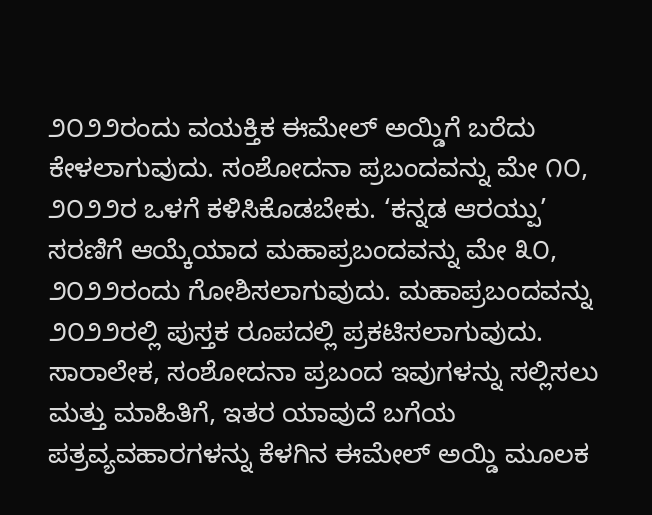೨೦೨೨ರಂದು ವಯಕ್ತಿಕ ಈಮೇಲ್ ಅಯ್ಡಿಗೆ ಬರೆದು ಕೇಳಲಾಗುವುದು. ಸಂಶೋದನಾ ಪ್ರಬಂದವನ್ನು ಮೇ ೧೦, ೨೦೨೨ರ ಒಳಗೆ ಕಳಿಸಿಕೊಡಬೇಕು. ‘ಕನ್ನಡ ಆರಯ್ಪು’ ಸರಣಿಗೆ ಆಯ್ಕೆಯಾದ ಮಹಾಪ್ರಬಂದವನ್ನು ಮೇ ೩೦, ೨೦೨೨ರಂದು ಗೋಶಿಸಲಾಗುವುದು. ಮಹಾಪ್ರಬಂದವನ್ನು ೨೦೨೨ರಲ್ಲಿ ಪುಸ್ತಕ ರೂಪದಲ್ಲಿ ಪ್ರಕಟಿಸಲಾಗುವುದು. ಸಾರಾಲೇಕ, ಸಂಶೋದನಾ ಪ್ರಬಂದ ಇವುಗಳನ್ನು ಸಲ್ಲಿಸಲು ಮತ್ತು ಮಾಹಿತಿಗೆ, ಇತರ ಯಾವುದೆ ಬಗೆಯ ಪತ್ರವ್ಯವಹಾರಗಳನ್ನು ಕೆಳಗಿನ ಈಮೇಲ್ ಅಯ್ಡಿ ಮೂಲಕ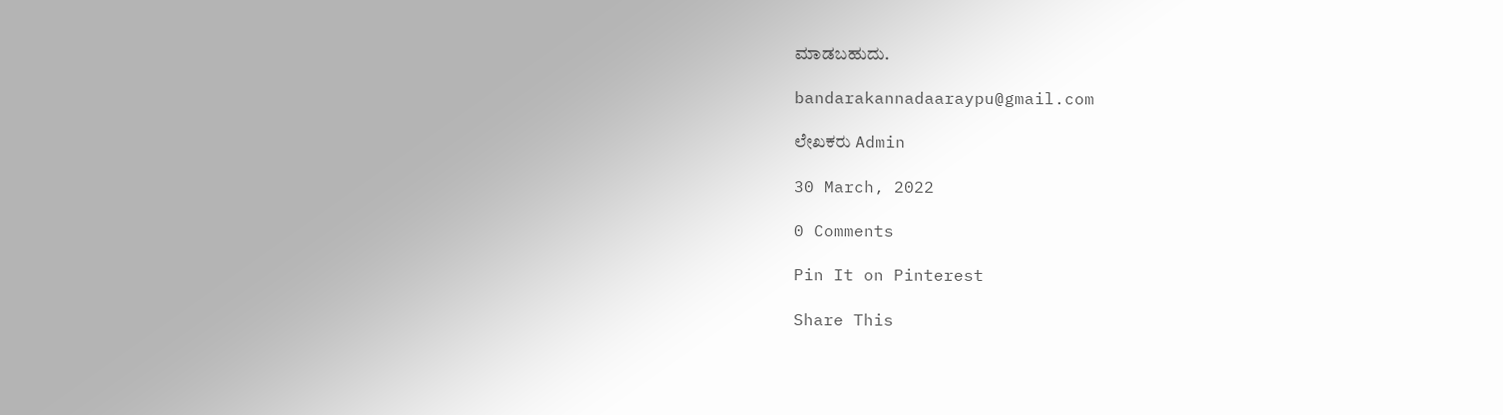ಮಾಡಬಹುದು.

bandarakannadaaraypu@gmail.com

ಲೇಖಕರು Admin

30 March, 2022

0 Comments

Pin It on Pinterest

Share This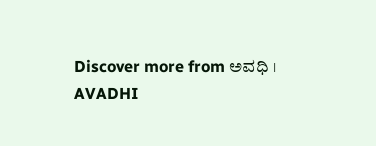Discover more from ಅವಧಿ । AVADHI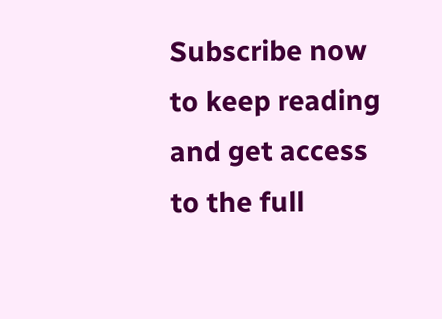Subscribe now to keep reading and get access to the full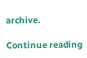archive.

Continue reading